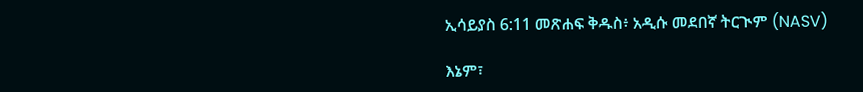ኢሳይያስ 6:11 መጽሐፍ ቅዱስ፥ አዲሱ መደበኛ ትርጒም (NASV)

እኔም፣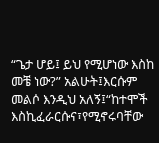“ጌታ ሆይ፤ ይህ የሚሆነው እስከ መቼ ነው?” አልሁት፤እርሱም መልሶ እንዲህ አለኝ፤“ከተሞች እስኪፈራርሱና፣የሚኖሩባቸው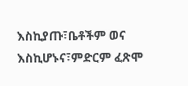እስኪያጡ፣ቤቶችም ወና እስኪሆኑና፣ምድርም ፈጽሞ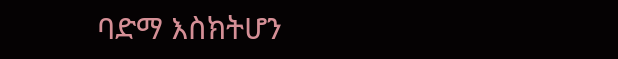ባድማ እስክትሆን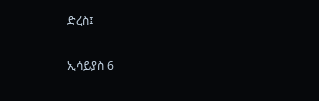ድረስ፤

ኢሳይያስ 6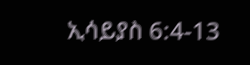ኢሳይያስ 6:4-13